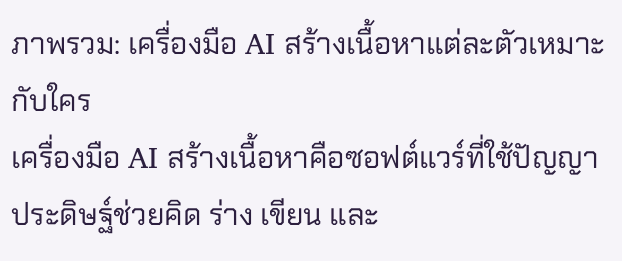ภาพรวม: เครื่องมือ AI สร้างเนื้อหาแต่ละตัวเหมาะกับใคร
เครื่องมือ AI สร้างเนื้อหาคือซอฟต์แวร์ที่ใช้ปัญญาประดิษฐ์ช่วยคิด ร่าง เขียน และ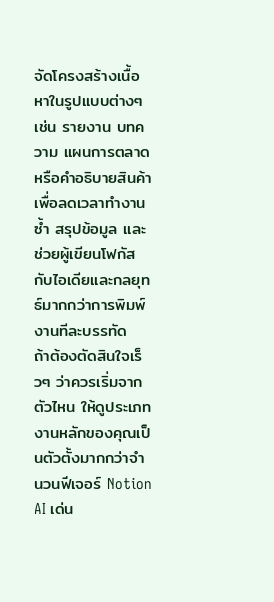จัดโครงสร้างเนื้อหาในรูปแบบต่างๆ เช่น รายงาน บทความ แผนการตลาด หรือคำอธิบายสินค้า เพื่อลดเวลาทำงานซ้ำ สรุปข้อมูล และช่วยผู้เขียนโฟกัสกับไอเดียและกลยุทธ์มากกว่าการพิมพ์งานทีละบรรทัด
ถ้าต้องตัดสินใจเร็วๆ ว่าควรเริ่มจากตัวไหน ให้ดูประเภทงานหลักของคุณเป็นตัวตั้งมากกว่าจำนวนฟีเจอร์ Notion AI เด่น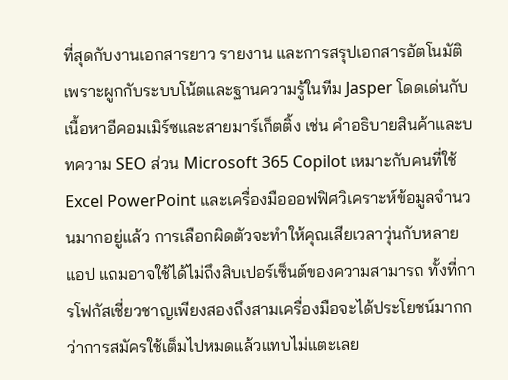ที่สุดกับงานเอกสารยาว รายงาน และการสรุปเอกสารอัตโนมัติ เพราะผูกกับระบบโน้ตและฐานความรู้ในทีม Jasper โดดเด่นกับเนื้อหาอีคอมเมิร์ซและสายมาร์เก็ตติ้ง เช่น คำอธิบายสินค้าและบทความ SEO ส่วน Microsoft 365 Copilot เหมาะกับคนที่ใช้ Excel PowerPoint และเครื่องมือออฟฟิศวิเคราะห์ข้อมูลจำนวนมากอยู่แล้ว การเลือกผิดตัวจะทำให้คุณเสียเวลาวุ่นกับหลายแอป แถมอาจใช้ได้ไม่ถึงสิบเปอร์เซ็นต์ของความสามารถ ทั้งที่การโฟกัสเชี่ยวชาญเพียงสองถึงสามเครื่องมือจะได้ประโยชน์มากกว่าการสมัครใช้เต็มไปหมดแล้วแทบไม่แตะเลย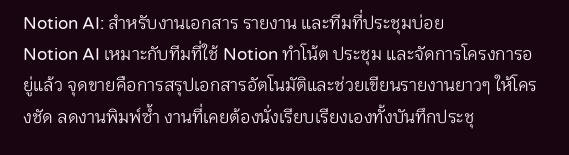Notion AI: สำหรับงานเอกสาร รายงาน และทีมที่ประชุมบ่อย
Notion AI เหมาะกับทีมที่ใช้ Notion ทำโน้ต ประชุม และจัดการโครงการอยู่แล้ว จุดขายคือการสรุปเอกสารอัตโนมัติและช่วยเขียนรายงานยาวๆ ให้โครงชัด ลดงานพิมพ์ซ้ำ งานที่เคยต้องนั่งเรียบเรียงเองทั้งบันทึกประชุ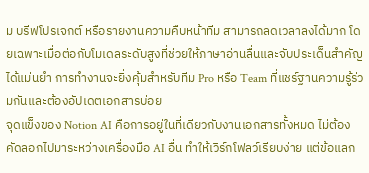ม บรีฟโปรเจกต์ หรือรายงานความคืบหน้าทีม สามารถลดเวลาลงได้มาก โดยเฉพาะเมื่อต่อกับโมเดลระดับสูงที่ช่วยให้ภาษาอ่านลื่นและจับประเด็นสำคัญได้แม่นยำ การทำงานจะยิ่งคุ้มสำหรับทีม Pro หรือ Team ที่แชร์ฐานความรู้ร่วมกันและต้องอัปเดตเอกสารบ่อย
จุดแข็งของ Notion AI คือการอยู่ในที่เดียวกับงานเอกสารทั้งหมด ไม่ต้องคัดลอกไปมาระหว่างเครื่องมือ AI อื่น ทำให้เวิร์กโฟลว์เรียบง่าย แต่ข้อแลก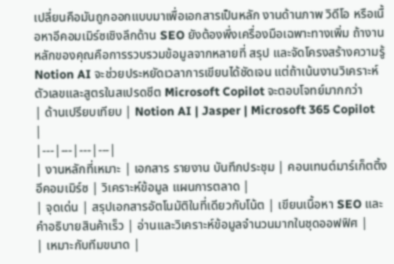เปลี่ยนคือมันถูกออกแบบมาเพื่อเอกสารเป็นหลัก งานด้านภาพ วิดีโอ หรือเนื้อหาอีคอมเมิร์ซเชิงลึกด้าน SEO ยังต้องพึ่งเครื่องมือเฉพาะทางเพิ่ม ถ้างานหลักของคุณคือการรวบรวมข้อมูลจากหลายที่ สรุป และจัดโครงสร้างความรู้ Notion AI จะช่วยประหยัดเวลาการเขียนได้ชัดเจน แต่ถ้าเน้นงานวิเคราะห์ตัวเลขและสูตรในสเปรดชีต Microsoft Copilot จะตอบโจทย์มากกว่า
| ด้านเปรียบเทียบ | Notion AI | Jasper | Microsoft 365 Copilot |
|---|---|---|---|
| งานหลักที่เหมาะ | เอกสาร รายงาน บันทึกประชุม | คอนเทนต์มาร์เก็ตติ้ง อีคอมเมิร์ซ | วิเคราะห์ข้อมูล แผนการตลาด |
| จุดเด่น | สรุปเอกสารอัตโนมัติในที่เดียวกับโน้ต | เขียนเนื้อหา SEO และคำอธิบายสินค้าเร็ว | อ่านและวิเคราะห์ข้อมูลจำนวนมากในชุดออฟฟิศ |
| เหมาะกับทีมขนาด |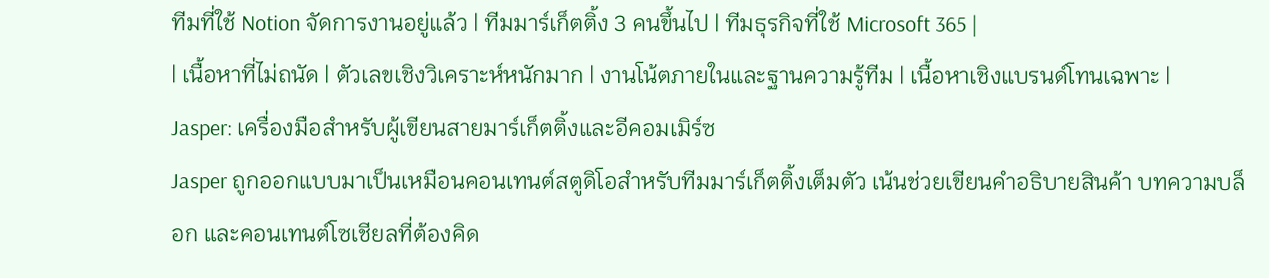ทีมที่ใช้ Notion จัดการงานอยู่แล้ว | ทีมมาร์เก็ตติ้ง 3 คนขึ้นไป | ทีมธุรกิจที่ใช้ Microsoft 365 |
| เนื้อหาที่ไม่ถนัด | ตัวเลขเชิงวิเคราะห์หนักมาก | งานโน้ตภายในและฐานความรู้ทีม | เนื้อหาเชิงแบรนด์โทนเฉพาะ |
Jasper: เครื่องมือสำหรับผู้เขียนสายมาร์เก็ตติ้งและอีคอมเมิร์ซ
Jasper ถูกออกแบบมาเป็นเหมือนคอนเทนต์สตูดิโอสำหรับทีมมาร์เก็ตติ้งเต็มตัว เน้นช่วยเขียนคำอธิบายสินค้า บทความบล็อก และคอนเทนต์โซเชียลที่ต้องคิด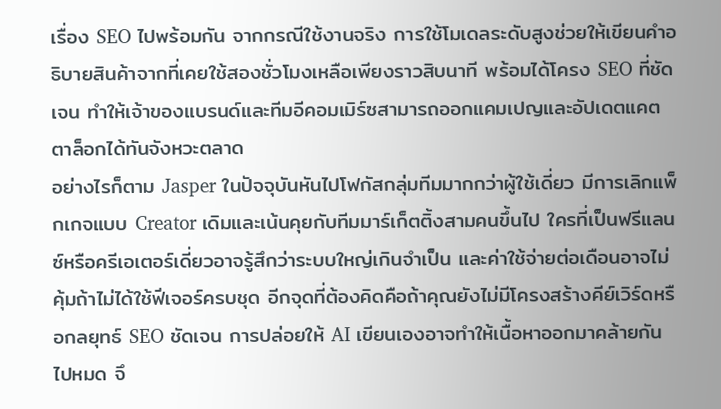เรื่อง SEO ไปพร้อมกัน จากกรณีใช้งานจริง การใช้โมเดลระดับสูงช่วยให้เขียนคำอธิบายสินค้าจากที่เคยใช้สองชั่วโมงเหลือเพียงราวสิบนาที พร้อมได้โครง SEO ที่ชัดเจน ทำให้เจ้าของแบรนด์และทีมอีคอมเมิร์ซสามารถออกแคมเปญและอัปเดตแคตตาล็อกได้ทันจังหวะตลาด
อย่างไรก็ตาม Jasper ในปัจจุบันหันไปโฟกัสกลุ่มทีมมากกว่าผู้ใช้เดี่ยว มีการเลิกแพ็กเกจแบบ Creator เดิมและเน้นคุยกับทีมมาร์เก็ตติ้งสามคนขึ้นไป ใครที่เป็นฟรีแลนซ์หรือครีเอเตอร์เดี่ยวอาจรู้สึกว่าระบบใหญ่เกินจำเป็น และค่าใช้จ่ายต่อเดือนอาจไม่คุ้มถ้าไม่ได้ใช้ฟีเจอร์ครบชุด อีกจุดที่ต้องคิดคือถ้าคุณยังไม่มีโครงสร้างคีย์เวิร์ดหรือกลยุทธ์ SEO ชัดเจน การปล่อยให้ AI เขียนเองอาจทำให้เนื้อหาออกมาคล้ายกันไปหมด จึ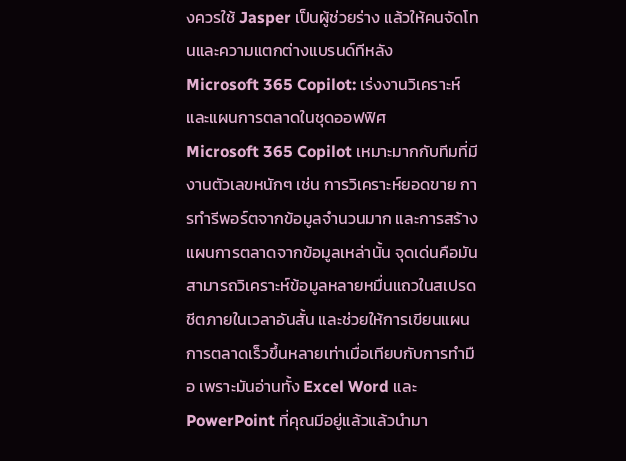งควรใช้ Jasper เป็นผู้ช่วยร่าง แล้วให้คนจัดโทนและความแตกต่างแบรนด์ทีหลัง
Microsoft 365 Copilot: เร่งงานวิเคราะห์และแผนการตลาดในชุดออฟฟิศ
Microsoft 365 Copilot เหมาะมากกับทีมที่มีงานตัวเลขหนักๆ เช่น การวิเคราะห์ยอดขาย การทำรีพอร์ตจากข้อมูลจำนวนมาก และการสร้างแผนการตลาดจากข้อมูลเหล่านั้น จุดเด่นคือมันสามารถวิเคราะห์ข้อมูลหลายหมื่นแถวในสเปรดชีตภายในเวลาอันสั้น และช่วยให้การเขียนแผนการตลาดเร็วขึ้นหลายเท่าเมื่อเทียบกับการทำมือ เพราะมันอ่านทั้ง Excel Word และ PowerPoint ที่คุณมีอยู่แล้วแล้วนำมา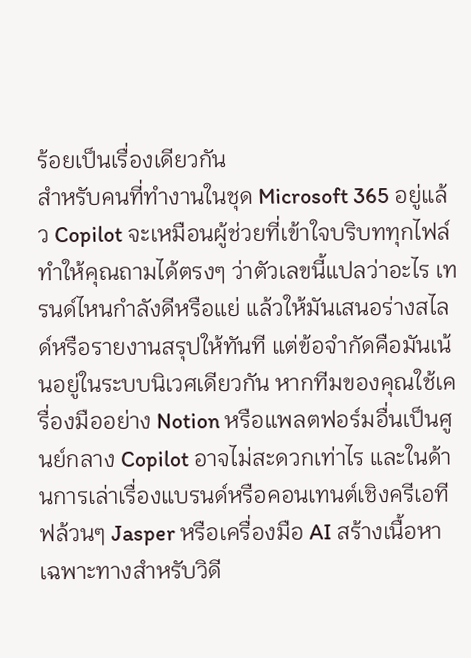ร้อยเป็นเรื่องเดียวกัน
สำหรับคนที่ทำงานในชุด Microsoft 365 อยู่แล้ว Copilot จะเหมือนผู้ช่วยที่เข้าใจบริบททุกไฟล์ ทำให้คุณถามได้ตรงๆ ว่าตัวเลขนี้แปลว่าอะไร เทรนด์ไหนกำลังดีหรือแย่ แล้วให้มันเสนอร่างสไลด์หรือรายงานสรุปให้ทันที แต่ข้อจำกัดคือมันเน้นอยู่ในระบบนิเวศเดียวกัน หากทีมของคุณใช้เครื่องมืออย่าง Notion หรือแพลตฟอร์มอื่นเป็นศูนย์กลาง Copilot อาจไม่สะดวกเท่าไร และในด้านการเล่าเรื่องแบรนด์หรือคอนเทนต์เชิงครีเอทีฟล้วนๆ Jasper หรือเครื่องมือ AI สร้างเนื้อหาเฉพาะทางสำหรับวิดี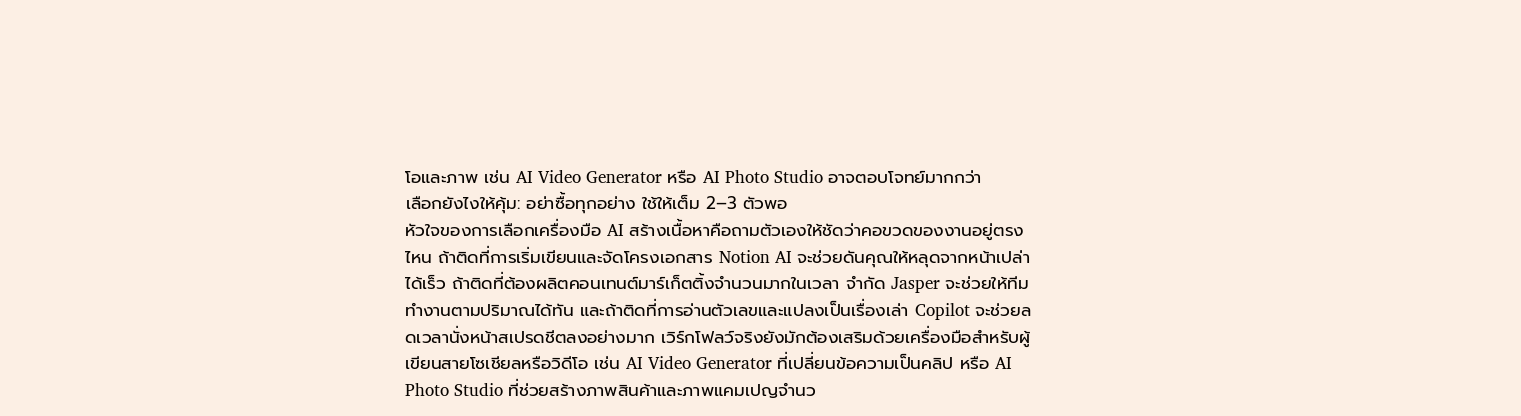โอและภาพ เช่น AI Video Generator หรือ AI Photo Studio อาจตอบโจทย์มากกว่า
เลือกยังไงให้คุ้ม: อย่าซื้อทุกอย่าง ใช้ให้เต็ม 2–3 ตัวพอ
หัวใจของการเลือกเครื่องมือ AI สร้างเนื้อหาคือถามตัวเองให้ชัดว่าคอขวดของงานอยู่ตรงไหน ถ้าติดที่การเริ่มเขียนและจัดโครงเอกสาร Notion AI จะช่วยดันคุณให้หลุดจากหน้าเปล่าได้เร็ว ถ้าติดที่ต้องผลิตคอนเทนต์มาร์เก็ตติ้งจำนวนมากในเวลา จำกัด Jasper จะช่วยให้ทีมทำงานตามปริมาณได้ทัน และถ้าติดที่การอ่านตัวเลขและแปลงเป็นเรื่องเล่า Copilot จะช่วยลดเวลานั่งหน้าสเปรดชีตลงอย่างมาก เวิร์กโฟลว์จริงยังมักต้องเสริมด้วยเครื่องมือสำหรับผู้เขียนสายโซเชียลหรือวิดีโอ เช่น AI Video Generator ที่เปลี่ยนข้อความเป็นคลิป หรือ AI Photo Studio ที่ช่วยสร้างภาพสินค้าและภาพแคมเปญจำนว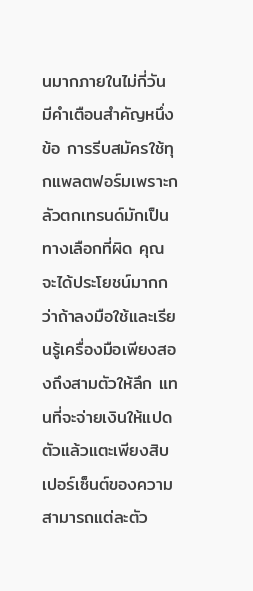นมากภายในไม่กี่วัน
มีคำเตือนสำคัญหนึ่งข้อ การรีบสมัครใช้ทุกแพลตฟอร์มเพราะกลัวตกเทรนด์มักเป็นทางเลือกที่ผิด คุณจะได้ประโยชน์มากกว่าถ้าลงมือใช้และเรียนรู้เครื่องมือเพียงสองถึงสามตัวให้ลึก แทนที่จะจ่ายเงินให้แปดตัวแล้วแตะเพียงสิบเปอร์เซ็นต์ของความสามารถแต่ละตัว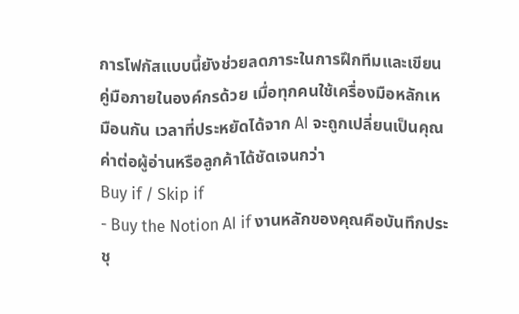การโฟกัสแบบนี้ยังช่วยลดภาระในการฝึกทีมและเขียนคู่มือภายในองค์กรด้วย เมื่อทุกคนใช้เครื่องมือหลักเหมือนกัน เวลาที่ประหยัดได้จาก AI จะถูกเปลี่ยนเป็นคุณค่าต่อผู้อ่านหรือลูกค้าได้ชัดเจนกว่า
Buy if / Skip if
- Buy the Notion AI if งานหลักของคุณคือบันทึกประชุ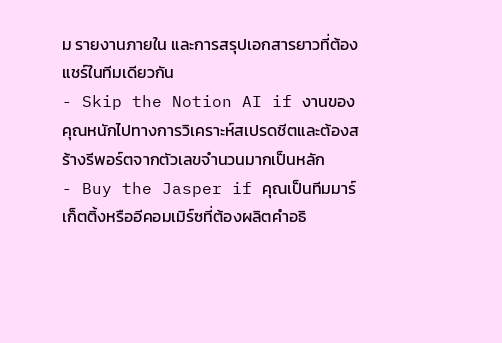ม รายงานภายใน และการสรุปเอกสารยาวที่ต้องแชร์ในทีมเดียวกัน
- Skip the Notion AI if งานของคุณหนักไปทางการวิเคราะห์สเปรดชีตและต้องสร้างรีพอร์ตจากตัวเลขจำนวนมากเป็นหลัก
- Buy the Jasper if คุณเป็นทีมมาร์เก็ตติ้งหรืออีคอมเมิร์ซที่ต้องผลิตคำอธิ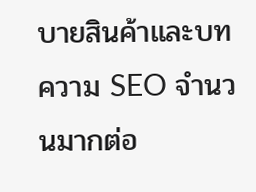บายสินค้าและบทความ SEO จำนวนมากต่อ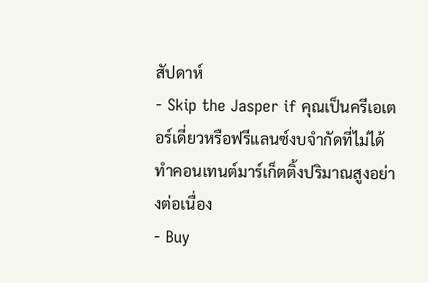สัปดาห์
- Skip the Jasper if คุณเป็นครีเอเตอร์เดี่ยวหรือฟรีแลนซ์งบจำกัดที่ไม่ได้ทำคอนเทนต์มาร์เก็ตติ้งปริมาณสูงอย่างต่อเนื่อง
- Buy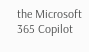the Microsoft 365 Copilot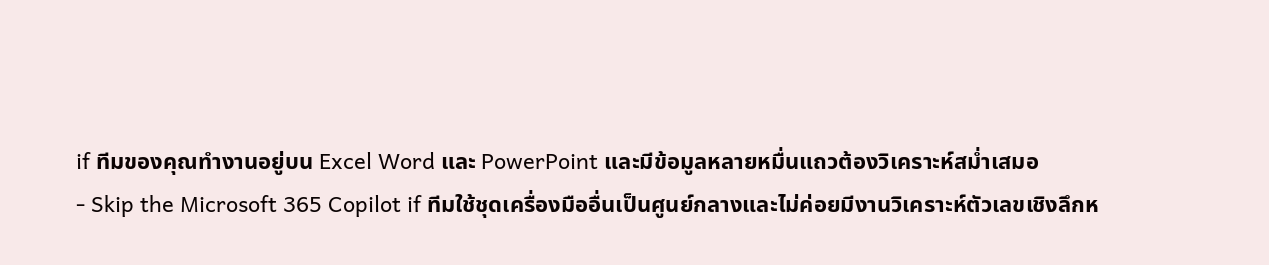if ทีมของคุณทำงานอยู่บน Excel Word และ PowerPoint และมีข้อมูลหลายหมื่นแถวต้องวิเคราะห์สม่ำเสมอ
- Skip the Microsoft 365 Copilot if ทีมใช้ชุดเครื่องมืออื่นเป็นศูนย์กลางและไม่ค่อยมีงานวิเคราะห์ตัวเลขเชิงลึกห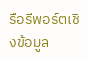รือรีพอร์ตเชิงข้อมูล